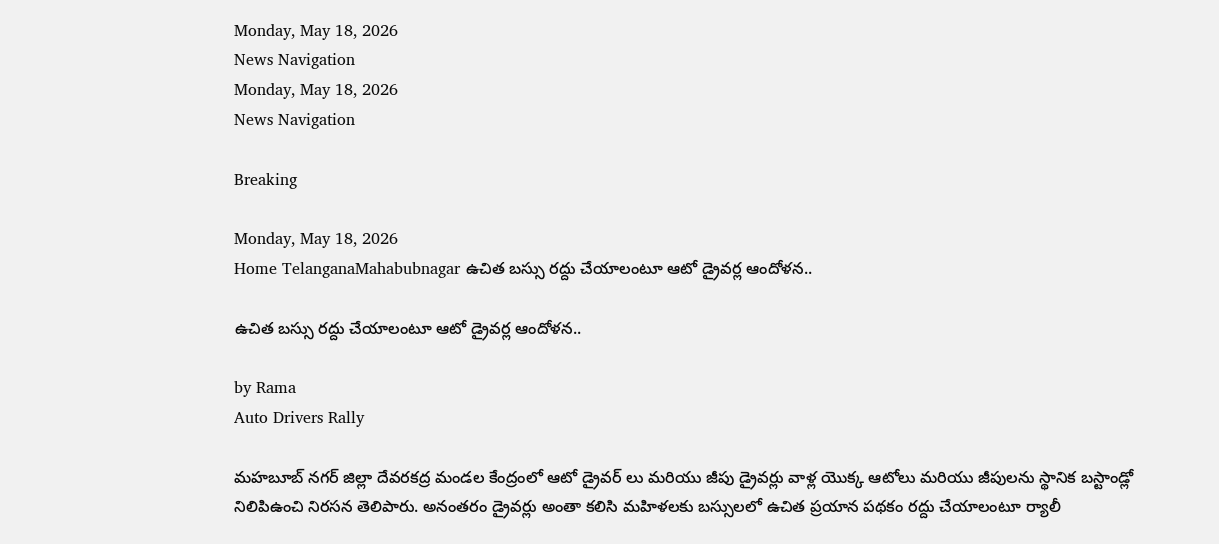Monday, May 18, 2026
News Navigation
Monday, May 18, 2026
News Navigation

Breaking

Monday, May 18, 2026
Home TelanganaMahabubnagar ఉచిత బస్సు రద్దు చేయాలంటూ ఆటో డ్రైవర్ల ఆందోళన..

ఉచిత బస్సు రద్దు చేయాలంటూ ఆటో డ్రైవర్ల ఆందోళన..

by Rama
Auto Drivers Rally

మహబూబ్ నగర్ జిల్లా దేవరకద్ర మండల కేంద్రంలో ఆటో డ్రైవర్ లు మరియు జీపు డ్రైవర్లు వాళ్ల యొక్క ఆటోలు మరియు జీపులను స్థానిక బస్టాండ్లో నిలిపిఉంచి నిరసన తెలిపారు. అనంతరం డ్రైవర్లు అంతా కలిసి మహిళలకు బస్సులలో ఉచిత ప్రయాన పథకం రద్దు చేయాలంటూ ర్యాలీ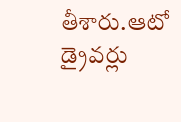తీశారు.ఆటో డ్రైవర్లు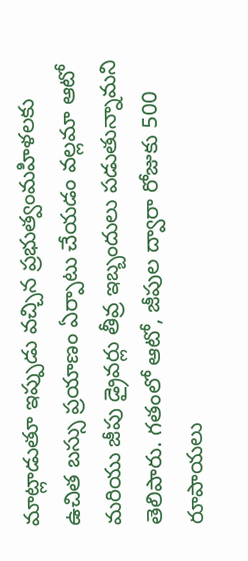మాట్లాడుతూ ఇప్పుడు వచ్చిన ప్రభుత్వంమహిళలకు ఉచిత బస్సు ప్రయాణం ఏర్పాటు చేయడం వల్లమా ఆటో మరియు జీపు డ్రైవర్లు తీవ్ర ఇబ్బందులు పడుతున్నామని తెలిపారు. గతంలో ఆటో, జీపుల ద్వారా రోజుకు 500 రూపాయలు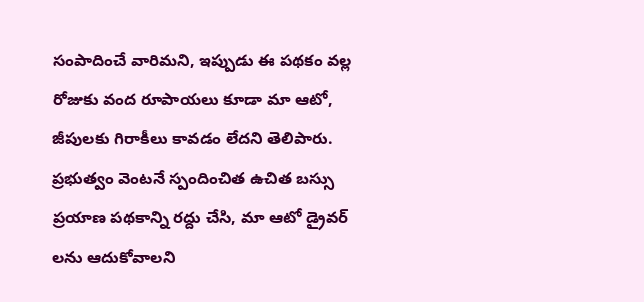సంపాదించే వారిమని, ఇప్పుడు ఈ పథకం వల్ల రోజుకు వంద రూపాయలు కూడా మా ఆటో, జీపులకు గిరాకీలు కావడం లేదని తెలిపారు. ప్రభుత్వం వెంటనే స్పందించిత ఉచిత బస్సు ప్రయాణ పథకాన్ని రద్దు చేసి, మా ఆటో డ్రైవర్ లను ఆదుకోవాలని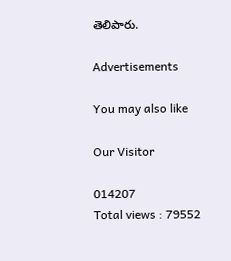తెలిపారు.

Advertisements

You may also like

Our Visitor

014207
Total views : 79552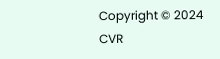Copyright © 2024 CVR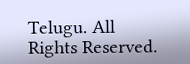Telugu. All Rights Reserved.